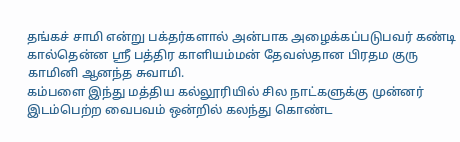தங்கச் சாமி என்று பக்தர்களால் அன்பாக அழைக்கப்படுபவர் கண்டி கால்தென்ன ஸ்ரீ பத்திர காளியம்மன் தேவஸ்தான பிரதம குரு காமினி ஆனந்த சுவாமி.
கம்பளை இந்து மத்திய கல்லூரியில் சில நாட்களுக்கு முன்னர் இடம்பெற்ற வைபவம் ஒன்றில் கலந்து கொண்ட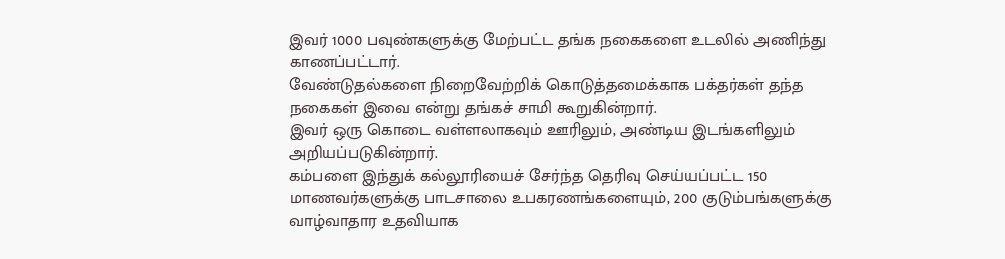இவர் 1000 பவுண்களுக்கு மேற்பட்ட தங்க நகைகளை உடலில் அணிந்து காணப்பட்டார்.
வேண்டுதல்களை நிறைவேற்றிக் கொடுத்தமைக்காக பக்தர்கள் தந்த நகைகள் இவை என்று தங்கச் சாமி கூறுகின்றார்.
இவர் ஒரு கொடை வள்ளலாகவும் ஊரிலும், அண்டிய இடங்களிலும் அறியப்படுகின்றார்.
கம்பளை இந்துக் கல்லூரியைச் சேர்ந்த தெரிவு செய்யப்பட்ட 150 மாணவர்களுக்கு பாடசாலை உபகரணங்களையும், 200 குடும்பங்களுக்கு வாழ்வாதார உதவியாக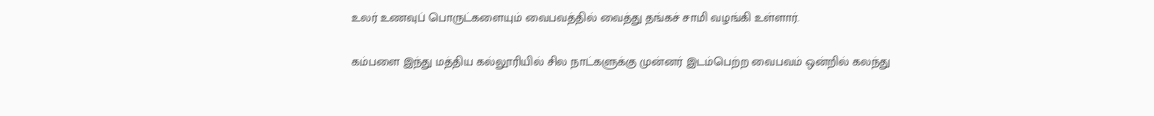உலர் உணவுப் பொருட்களையும் வைபவத்தில் வைத்து தங்கச் சாமி வழங்கி உள்ளார்.

கம்பளை இந்து மத்திய கல்லூரியில் சில நாட்களுக்கு முன்னர் இடம்பெற்ற வைபவம் ஒன்றில் கலந்து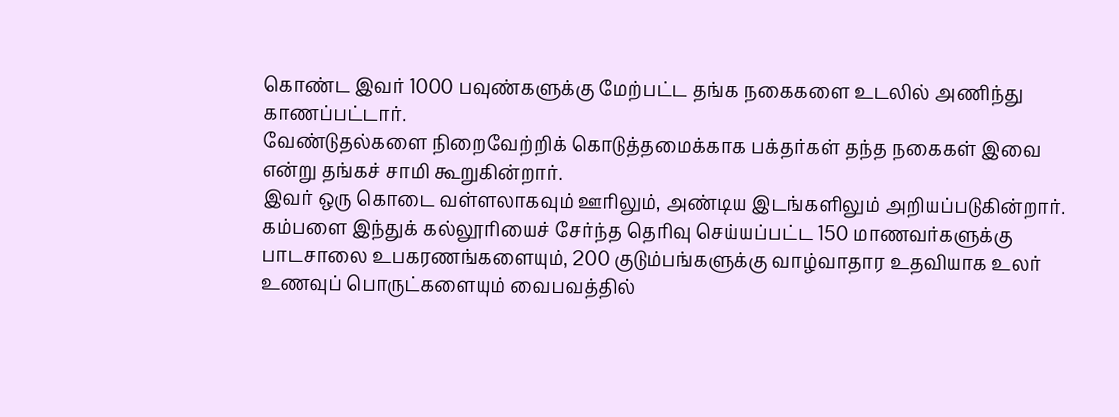கொண்ட இவர் 1000 பவுண்களுக்கு மேற்பட்ட தங்க நகைகளை உடலில் அணிந்து காணப்பட்டார்.
வேண்டுதல்களை நிறைவேற்றிக் கொடுத்தமைக்காக பக்தர்கள் தந்த நகைகள் இவை என்று தங்கச் சாமி கூறுகின்றார்.
இவர் ஒரு கொடை வள்ளலாகவும் ஊரிலும், அண்டிய இடங்களிலும் அறியப்படுகின்றார்.
கம்பளை இந்துக் கல்லூரியைச் சேர்ந்த தெரிவு செய்யப்பட்ட 150 மாணவர்களுக்கு பாடசாலை உபகரணங்களையும், 200 குடும்பங்களுக்கு வாழ்வாதார உதவியாக உலர் உணவுப் பொருட்களையும் வைபவத்தில்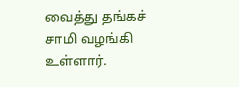வைத்து தங்கச் சாமி வழங்கி உள்ளார்.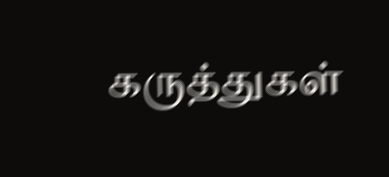கருத்துகள்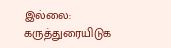இல்லை:
கருத்துரையிடுக